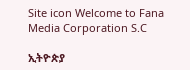Site icon Welcome to Fana Media Corporation S.C

ኢትዮጵያ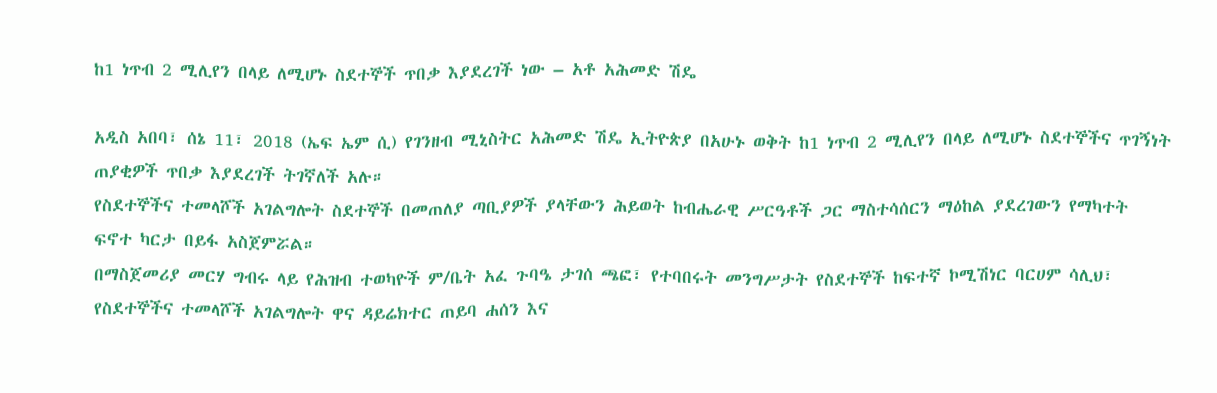ከ1 ነጥብ 2 ሚሊየን በላይ ለሚሆኑ ስደተኞች ጥበቃ እያደረገች ነው – አቶ አሕመድ ሽዴ

አዲስ አበባ፣ ሰኔ 11፣ 2018 (ኤፍ ኤም ሲ) የገንዘብ ሚኒስትር አሕመድ ሽዴ ኢትዮጵያ በአሁኑ ወቅት ከ1 ነጥብ 2 ሚሊየን በላይ ለሚሆኑ ስደተኞችና ጥገኝነት ጠያቂዎች ጥበቃ እያደረገች ትገኛለች አሉ።
የስደተኞችና ተመላሾች አገልግሎት ስደተኞች በመጠለያ ጣቢያዎች ያላቸውን ሕይወት ከብሔራዊ ሥርዓቶች ጋር ማስተሳሰርን ማዕከል ያደረገውን የማካተት ፍኖተ ካርታ በይፋ አስጀምሯል።
በማስጀመሪያ መርሃ ግብሩ ላይ የሕዝብ ተወካዮች ም/ቤት አፈ ጉባዔ ታገሰ ጫፎ፣ የተባበሩት መንግሥታት የስደተኞች ከፍተኛ ኮሚሽነር ባርሀም ሳሊህ፣ የስደተኞችና ተመላሾች አገልግሎት ዋና ዳይሬክተር ጠይባ ሐሰን እና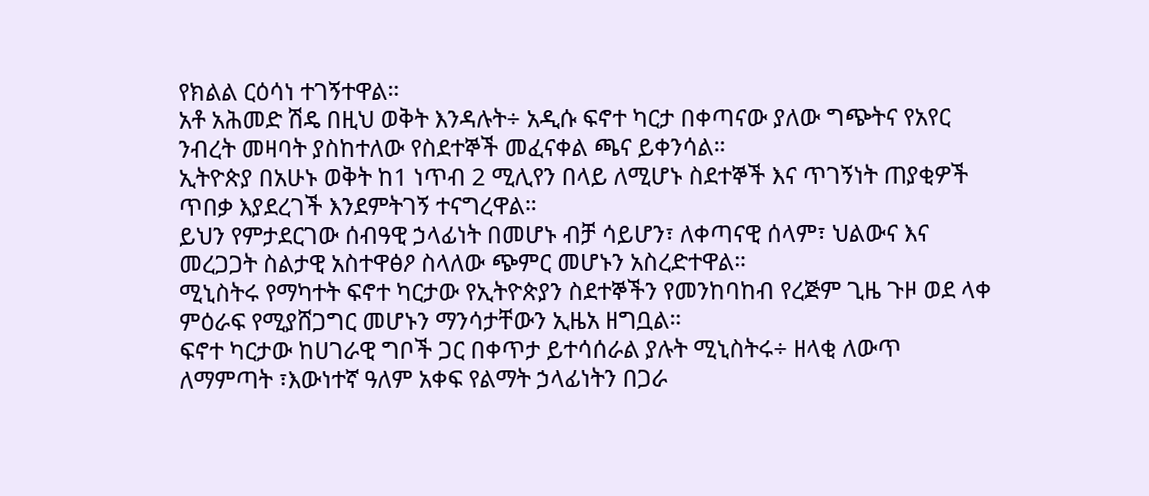የክልል ርዕሳነ ተገኝተዋል።
አቶ አሕመድ ሽዴ በዚህ ወቅት እንዳሉት÷ አዲሱ ፍኖተ ካርታ በቀጣናው ያለው ግጭትና የአየር ንብረት መዛባት ያስከተለው የስደተኞች መፈናቀል ጫና ይቀንሳል።
ኢትዮጵያ በአሁኑ ወቅት ከ1 ነጥብ 2 ሚሊየን በላይ ለሚሆኑ ስደተኞች እና ጥገኝነት ጠያቂዎች ጥበቃ እያደረገች እንደምትገኝ ተናግረዋል።
ይህን የምታደርገው ሰብዓዊ ኃላፊነት በመሆኑ ብቻ ሳይሆን፣ ለቀጣናዊ ሰላም፣ ህልውና እና መረጋጋት ስልታዊ አስተዋፅዖ ስላለው ጭምር መሆኑን አስረድተዋል።
ሚኒስትሩ የማካተት ፍኖተ ካርታው የኢትዮጵያን ስደተኞችን የመንከባከብ የረጅም ጊዜ ጉዞ ወደ ላቀ ምዕራፍ የሚያሸጋግር መሆኑን ማንሳታቸውን ኢዜአ ዘግቧል።
ፍኖተ ካርታው ከሀገራዊ ግቦች ጋር በቀጥታ ይተሳሰራል ያሉት ሚኒስትሩ÷ ዘላቂ ለውጥ ለማምጣት ፣እውነተኛ ዓለም አቀፍ የልማት ኃላፊነትን በጋራ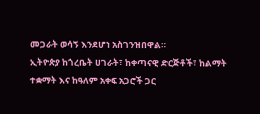መጋራት ወሳኝ እንደሆነ አስገንዝበዋል።
ኢትዮጵያ ከጎረቤት ሀገራት፣ ከቀጣናዊ ድርጅቶች፣ ከልማት ተቋማት እና ከዓለም አቀፍ አጋሮች ጋር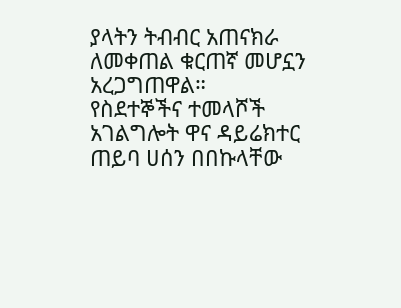ያላትን ትብብር አጠናክራ ለመቀጠል ቁርጠኛ መሆኗን አረጋግጠዋል።
የስደተኞችና ተመላሾች አገልግሎት ዋና ዳይሬክተር ጠይባ ሀሰን በበኩላቸው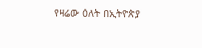የዛሬው ዕለት በኢትዮጵያ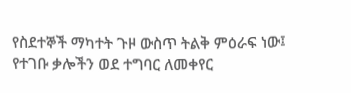የስደተኞች ማካተት ጉዞ ውስጥ ትልቅ ምዕራፍ ነው፤ የተገቡ ቃሎችን ወደ ተግባር ለመቀየር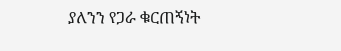ያለንን የጋራ ቁርጠኝነት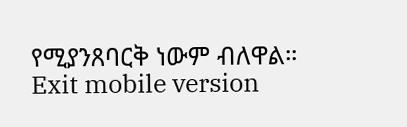የሚያንጸባርቅ ነውም ብለዋል።
Exit mobile version